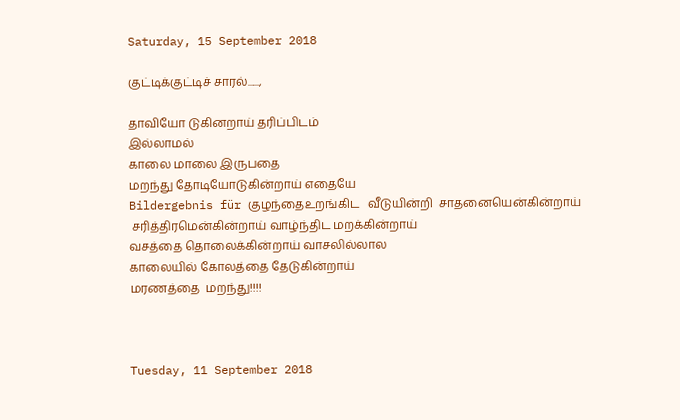Saturday, 15 September 2018

குட்டிக்குட்டிச் சாரல்......,

தாவியோ டுகினறாய் தரிப்பிடம்
இல்லாமல்
காலை மாலை இருபதை
மறந்து தோடியோடுகின்றாய் எதையே
Bildergebnis für குழந்தைஉறங்கிட   வீடுயின்றி  சாதனையென்கின்றாய்
 சரித்திரமென்கின்றாய் வாழ்ந்திட மறக்கின்றாய்
வசத்தை தொலைக்கின்றாய் வாசலில்லால
காலையில் கோலத்தை தேடுகின்றாய்
மரணத்தை  மறந்து!!!!



Tuesday, 11 September 2018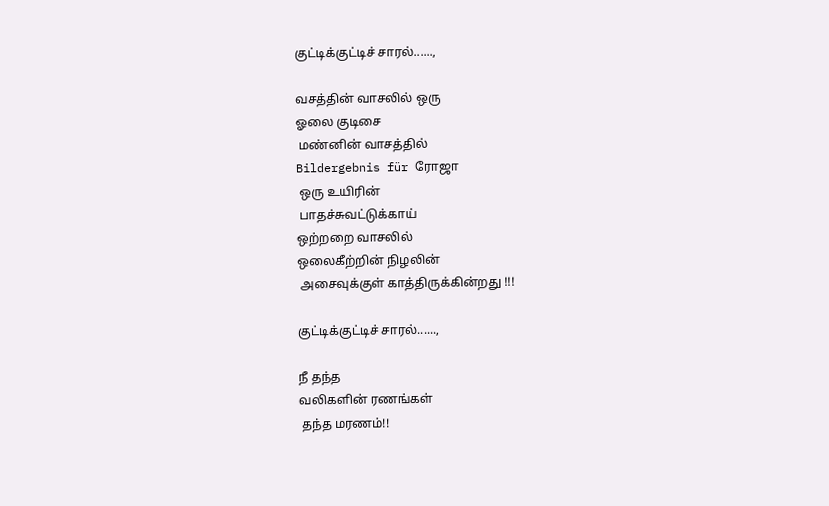குட்டிக்குட்டிச் சாரல்......,

வசத்தின் வாசலில் ஒரு
ஓலை குடிசை
 மண்னின் வாசத்தில்
Bildergebnis für ரோஜா
 ஒரு உயிரின்
 பாதச்சுவட்டுக்காய்
ஒற்றறை வாசலில்
ஒலைகீற்றின் நிழலின்
 அசைவுக்குள் காத்திருக்கின்றது !!!

குட்டிக்குட்டிச் சாரல்......,

நீ தந்த
வலிகளின் ரணங்கள்
 தந்த மரணம்!!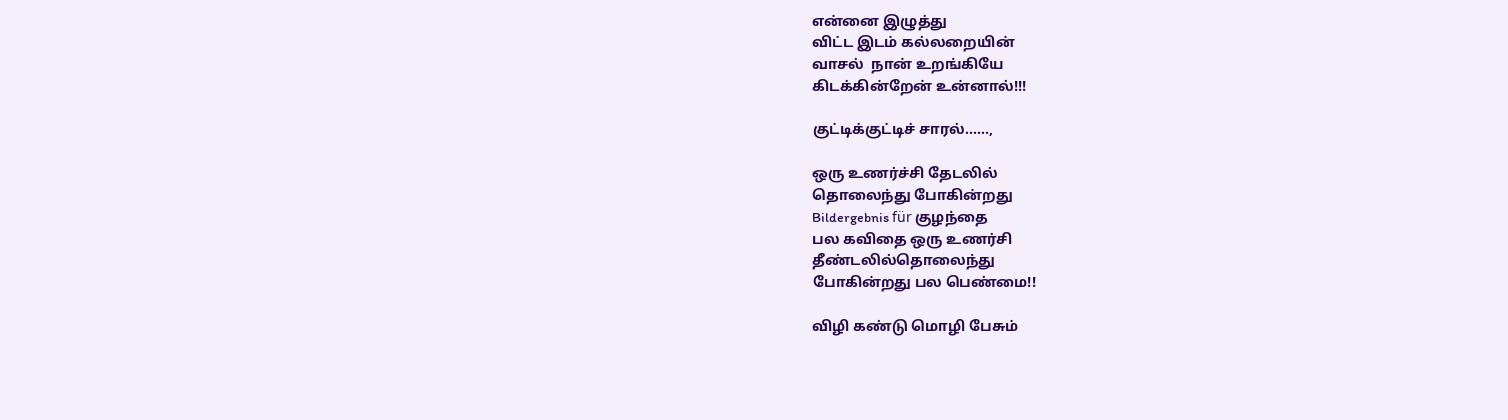என்னை இழுத்து
விட்ட இடம் கல்லறையின்
வாசல்  நான் உறங்கியே
கிடக்கின்றேன் உன்னால்!!!

குட்டிக்குட்டிச் சாரல்......,

ஒரு உணர்ச்சி தேடலில்
தொலைந்து போகின்றது
Bildergebnis für குழந்தை
பல கவிதை ஒரு உணர்சி
தீண்டலில்தொலைந்து
போகின்றது பல பெண்மை!!

விழி கண்டு மொழி பேசும்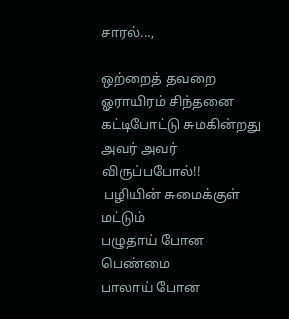சாரல்...,

ஒற்றைத் தவறை  ஓராயிரம் சிந்தனை
கட்டிபோட்டு சுமகின்றது அவர் அவர்
விருப்பபோல்!!
 பழியின் சுமைக்குள் மட்டும்
பழுதாய் போன பெண்மை
பாலாய் போன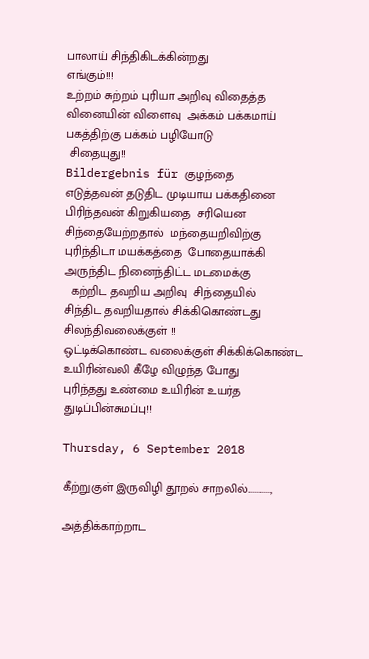பாலாய் சிந்திகிடக்கின்றது
எங்கும்!!!
உற்றம் சுற்றம் புரியா அறிவு விதைத்த
வினையின் விளைவு  அக்கம் பக்கமாய்
பகத்திற்கு பக்கம் பழியோடு
 சிதையுது!!
Bildergebnis für குழந்தை
எடுத்தவன் தடுதிட முடியாய பக்கதினை
பிரிந்தவன் கிறுகியதை  சரியென
சிந்தையேற்றதால்  மந்தையறிவிற்கு
புரிந்திடா மயக்கத்தை  போதையாக்கி
அருந்திட நினைந்திட்ட மடமைக்கு
  கற்றிட தவறிய அறிவு  சிந்தையில்
சிந்திட தவறியதால் சிக்கிகொண்டது
சிலந்திவலைக்குள் !!
ஒட்டிக்கொண்ட வலைக்குள் சிக்கிக்கொண்ட
உயிரின்வலி கீழே விழுந்த போது
புரிந்தது உண்மை உயிரின் உயர்த துடிப்பின்சுமப்பு!!

Thursday, 6 September 2018

கீற்றுகுள் இருவிழி தூறல் சாறலில்............,

அத்திக்காற்றாட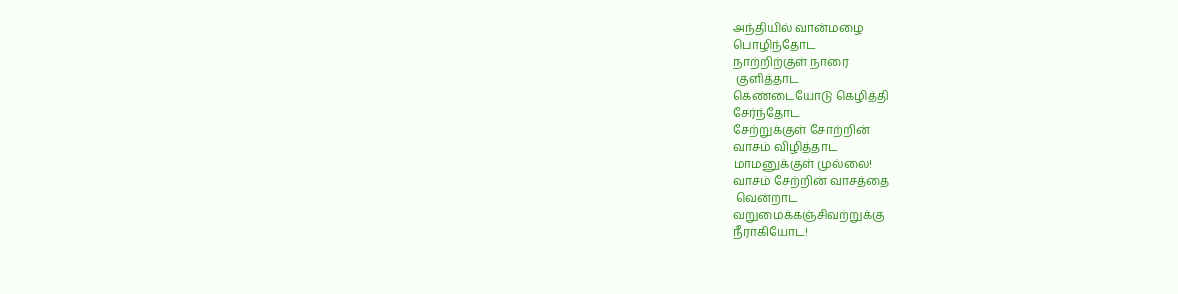அந்தியில் வான்மழை
பொழிந்தோட
நாற்றிற்குள் நாரை
 குளித்தாட
கெண்டையோடு கெழித்தி
சேர்ந்தோட
சேற்றுக்குள் சோற்றின்
வாசம் விழித்தாட
மாமனுக்குள் முல்லை!
வாசம் சேற்றின் வாசத்தை
 வென்றாட
வறுமைக்கஞ்சிவற்றுக்கு
நீராகியோட!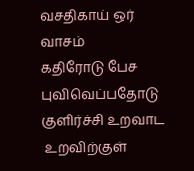வசதிகாய் ஒர்  வாசம்
கதிரோடு பேச
புவிவெப்பதோடு
குளிர்ச்சி உறவாட
 உறவிற்குள்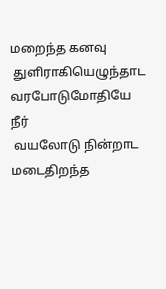மறைந்த கனவு
 துளிராகியெழுந்தாட
வரபோடுமோதியே  நீர்
 வயலோடு நின்றாட
மடைதிறந்த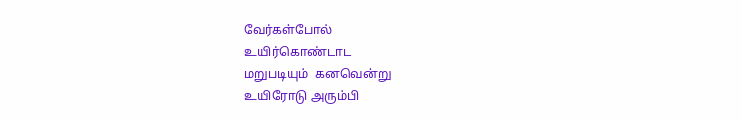வேர்கள்போல்
உயிர்கொண்டாட
மறுபடியும்  கனவென்று
உயிரோடு அரும்பி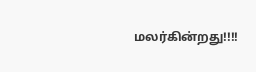மலர்கின்றது!!!!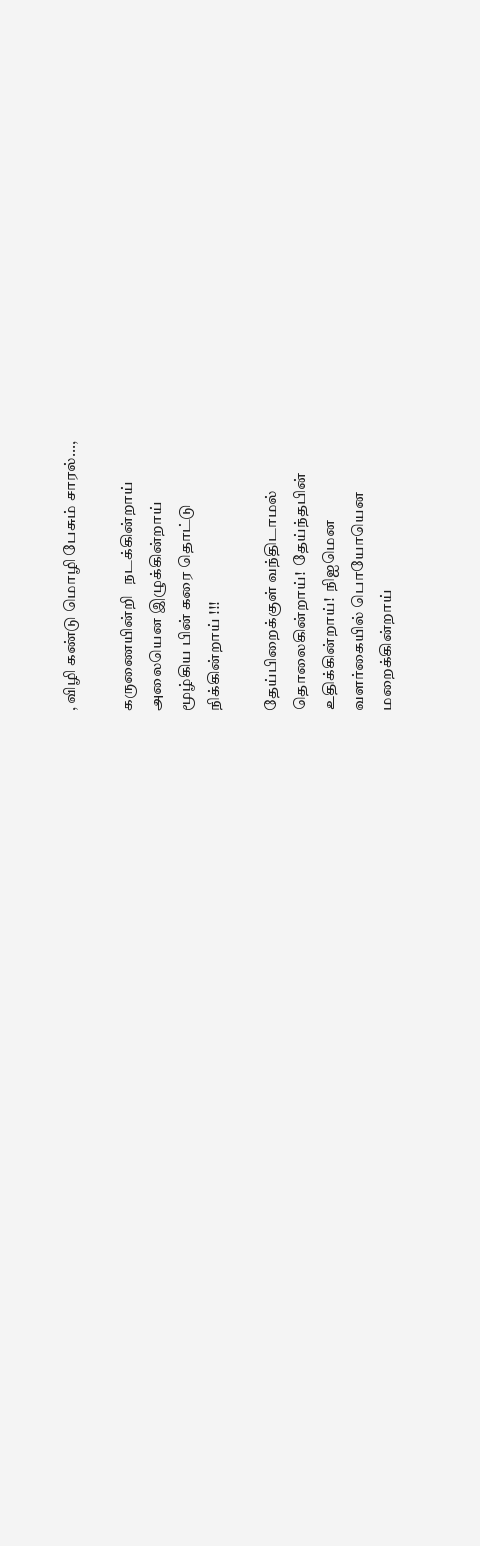, விழி கண்டு மொழி பேசும் சாரல்...,

கருணையின்றி   நடக்கின்றாய்
அலையென இழுக்கின்றாய்
மூழ்கிய பின் கரை தொட்டு
நிக்கின்றாய் !!!

தேய்பிறைக்குள் வந்திடாமல்
தொலைகின்றாய்!  தேய்ந்தபின்
உதிக்கின்றாய்!  நிஐமென
வளர்கையில் பொயோயென
மறைக்கின்றாய்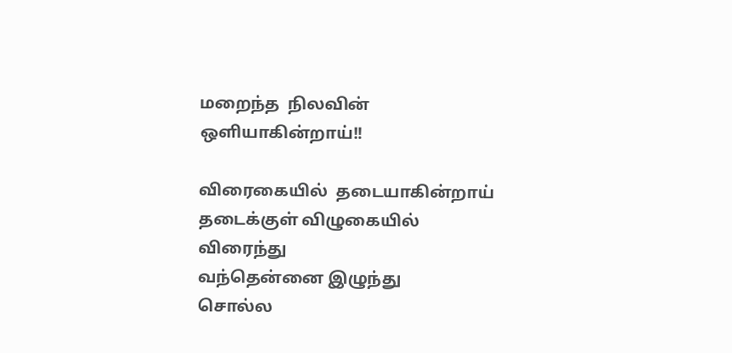மறைந்த  நிலவின்
ஒளியாகின்றாய்!!

விரைகையில்  தடையாகின்றாய்
தடைக்குள் விழுகையில்
விரைந்து
வந்தென்னை இழுந்து
சொல்ல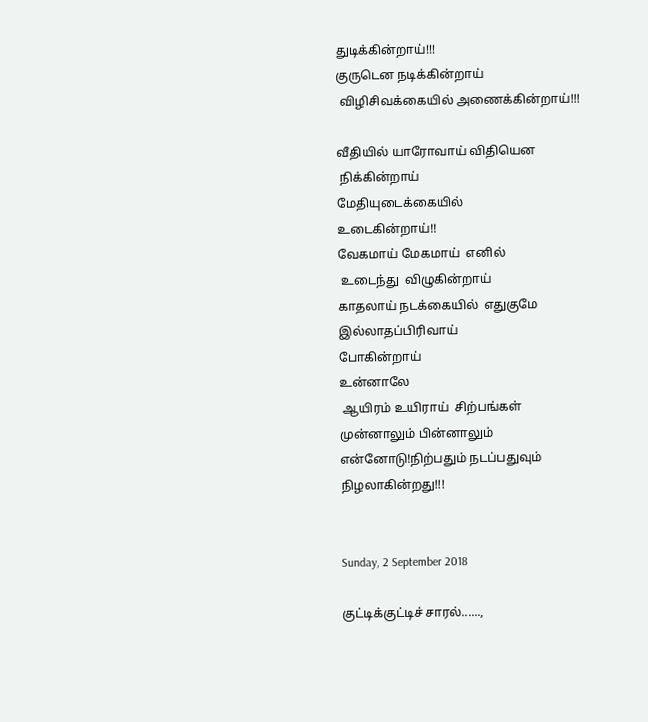துடிக்கின்றாய்!!!
குருடென நடிக்கின்றாய்
 விழிசிவக்கையில் அணைக்கின்றாய்!!!

வீதியில் யாரோவாய் விதியென
 நிக்கின்றாய்
மேதியுடைக்கையில்
உடைகின்றாய்!!
வேகமாய் மேகமாய்  எனில்
 உடைந்து  விழுகின்றாய்
காதலாய் நடக்கையில்  எதுகுமே
இல்லாதப்பிரிவாய்
போகின்றாய்
உன்னாலே
 ஆயிரம் உயிராய்  சிற்பங்கள்
முன்னாலும் பின்னாலும்
என்னோடு!நிற்பதும் நடப்பதுவும்
நிழலாகின்றது!!!


Sunday, 2 September 2018

குட்டிக்குட்டிச் சாரல்......,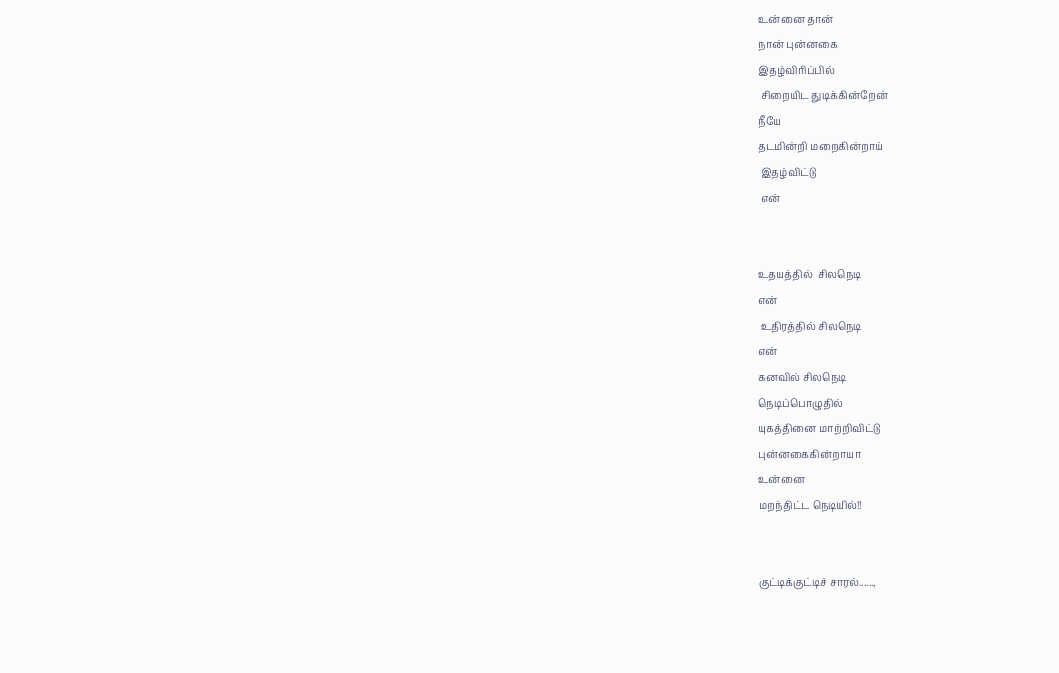உன்னை தான்
நான் புன்னகை
இதழ்விரிப்பில்
 சிறையிட துடிக்கின்றேன்
நீயே
தடமின்றி மறைகின்றாய்
 இதழ்விட்டு
 என்


உதயத்தில்  சிலநெடி
என்
 உதிரத்தில் சிலநெடி
என்
கனவில் சிலநெடி
நெடிப்பொழுதில்
யுகத்தினை மாற்றிவிட்டு
புன்னகைகின்றாயா
உன்னை
மறந்திட்ட நெடியில்!!


குட்டிக்குட்டிச் சாரல்......,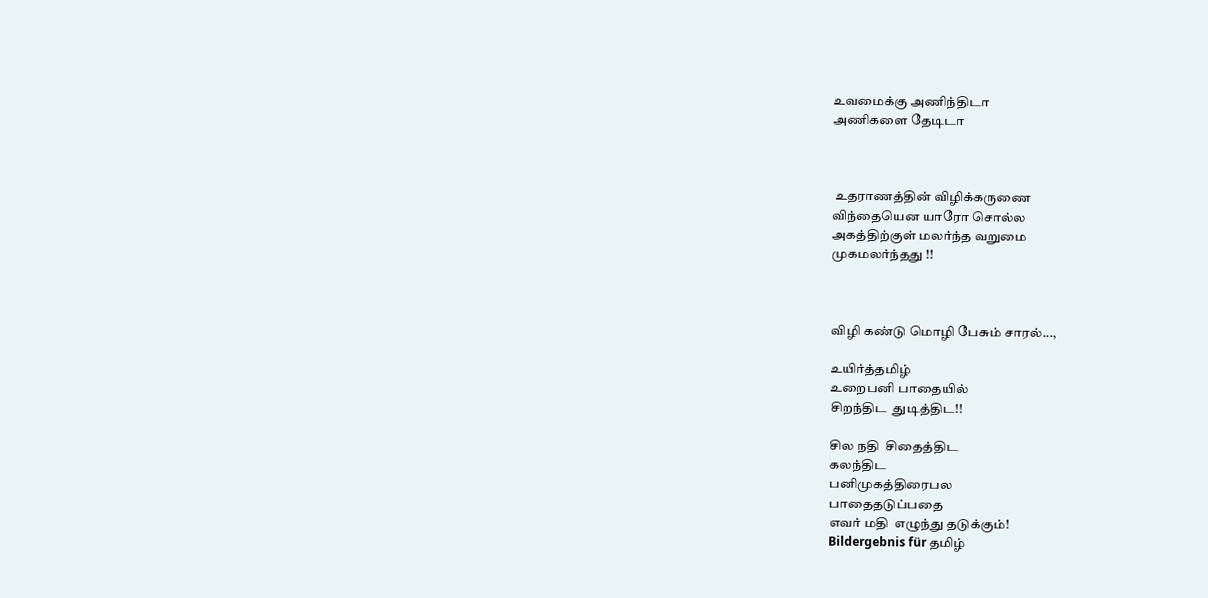உவமைக்கு அணிந்திடா
அணிகளை தேடிடா



 உதராணத்தின் விழிக்கருணை
விந்தையென யாரோ சொல்ல
அகத்திற்குள் மலர்ந்த வறுமை
முகமலர்ந்தது !!



விழி கண்டு மொழி பேசும் சாரல்...,

உயிர்த்தமிழ்
உறைபனி பாதையில்
சிறந்திட  துடித்திட!!

சில நதி  சிதைத்திட
கலந்திட
பனிமுகத்திரைபல
பாதைதடுப்பதை
எவர் மதி  எழுந்து தடுக்கும்!
Bildergebnis für தமிழ்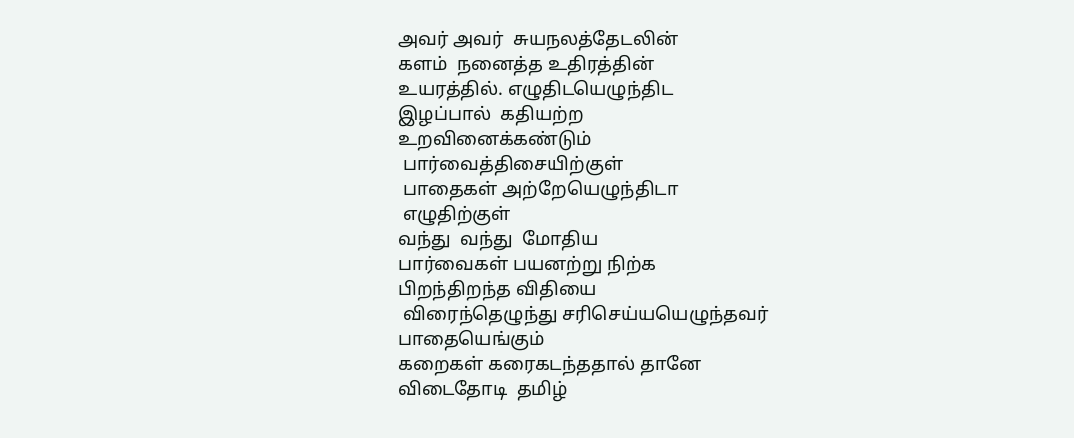அவர் அவர்  சுயநலத்தேடலின்
களம்  நனைத்த உதிரத்தின்
உயரத்தில். எழுதிடயெழுந்திட
இழப்பால்  கதியற்ற
உறவினைக்கண்டும்
 பார்வைத்திசையிற்குள்
 பாதைகள் அற்றேயெழுந்திடா
 எழுதிற்குள்
வந்து  வந்து  மோதிய
பார்வைகள் பயனற்று நிற்க
பிறந்திறந்த விதியை
 விரைந்தெழுந்து சரிசெய்யயெழுந்தவர்
பாதையெங்கும்
கறைகள் கரைகடந்ததால் தானே
விடைதோடி  தமிழ்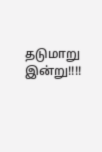தடுமாறு இன்று!!!!